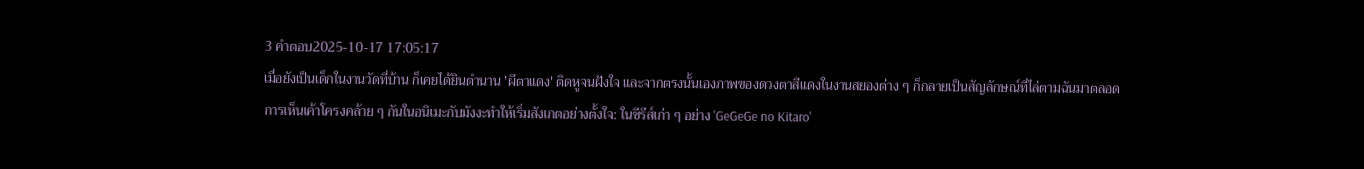3 คำตอบ2025-10-17 17:05:17
เมื่อยังเป็นเด็กในงานวัดที่บ้าน ก็เคยได้ยินตำนาน 'ผีตาแดง' ติดหูจนฝังใจ และจากตรงนั้นเองภาพของดวงตาสีแดงในงานสยองต่าง ๆ ก็กลายเป็นสัญลักษณ์ที่ไล่ตามฉันมาตลอด
การเห็นเค้าโครงคล้าย ๆ กันในอนิเมะกับมังงะทำให้เริ่มสังเกตอย่างตั้งใจ: ในซีรีส์เก่า ๆ อย่าง 'GeGeGe no Kitaro'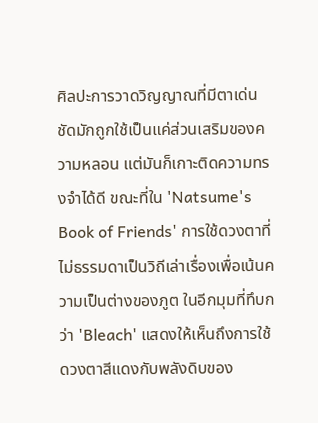ศิลปะการวาดวิญญาณที่มีตาเด่นชัดมักถูกใช้เป็นแค่ส่วนเสริมของความหลอน แต่มันก็เกาะติดความทรงจำได้ดี ขณะที่ใน 'Natsume's Book of Friends' การใช้ดวงตาที่ไม่ธรรมดาเป็นวิถีเล่าเรื่องเพื่อเน้นความเป็นต่างของภูต ในอีกมุมที่ทึบกว่า 'Bleach' แสดงให้เห็นถึงการใช้ดวงตาสีแดงกับพลังดิบของ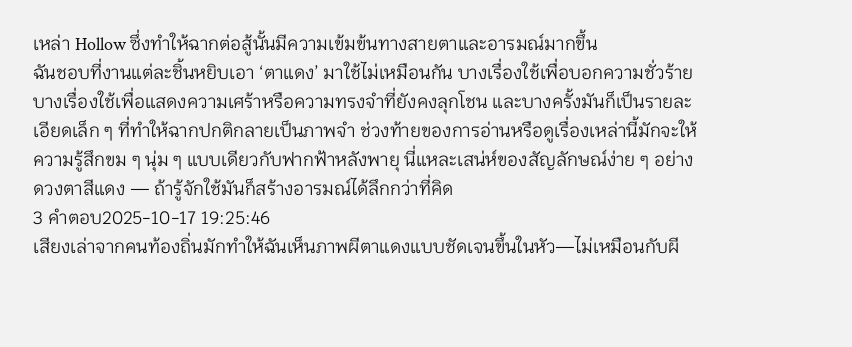เหล่า Hollow ซึ่งทำให้ฉากต่อสู้นั้นมีความเข้มข้นทางสายตาและอารมณ์มากขึ้น
ฉันชอบที่งานแต่ละชิ้นหยิบเอา ‘ตาแดง’ มาใช้ไม่เหมือนกัน บางเรื่องใช้เพื่อบอกความชั่วร้าย บางเรื่องใช้เพื่อแสดงความเศร้าหรือความทรงจำที่ยังคงลุกโชน และบางครั้งมันก็เป็นรายละเอียดเล็ก ๆ ที่ทำให้ฉากปกติกลายเป็นภาพจำ ช่วงท้ายของการอ่านหรือดูเรื่องเหล่านี้มักจะให้ความรู้สึกขม ๆ นุ่ม ๆ แบบเดียวกับฟากฟ้าหลังพายุ นี่แหละเสน่ห์ของสัญลักษณ์ง่าย ๆ อย่างดวงตาสีแดง — ถ้ารู้จักใช้มันก็สร้างอารมณ์ได้ลึกกว่าที่คิด
3 คำตอบ2025-10-17 19:25:46
เสียงเล่าจากคนท้องถิ่นมักทำให้ฉันเห็นภาพผีตาแดงแบบชัดเจนขึ้นในหัว—ไม่เหมือนกับผี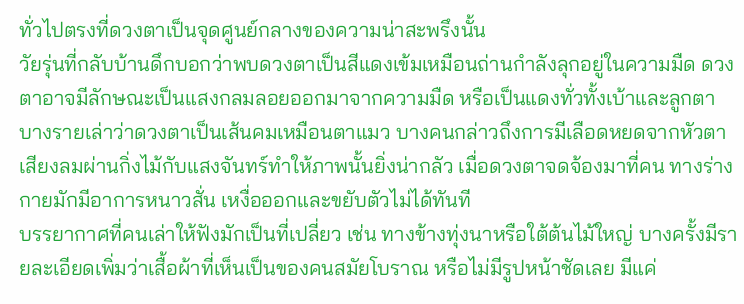ทั่วไปตรงที่ดวงตาเป็นจุดศูนย์กลางของความน่าสะพรึงนั้น
วัยรุ่นที่กลับบ้านดึกบอกว่าพบดวงตาเป็นสีแดงเข้มเหมือนถ่านกำลังลุกอยู่ในความมืด ดวงตาอาจมีลักษณะเป็นแสงกลมลอยออกมาจากความมืด หรือเป็นแดงทั่วทั้งเบ้าและลูกตา บางรายเล่าว่าดวงตาเป็นเส้นคมเหมือนตาแมว บางคนกล่าวถึงการมีเลือดหยดจากหัวตา เสียงลมผ่านกิ่งไม้กับแสงจันทร์ทำให้ภาพนั้นยิ่งน่ากลัว เมื่อดวงตาจดจ้องมาที่คน ทางร่างกายมักมีอาการหนาวสั่น เหงื่อออกและขยับตัวไม่ได้ทันที
บรรยากาศที่คนเล่าให้ฟังมักเป็นที่เปลี่ยว เช่น ทางข้างทุ่งนาหรือใต้ต้นไม้ใหญ่ บางครั้งมีรายละเอียดเพิ่มว่าเสื้อผ้าที่เห็นเป็นของคนสมัยโบราณ หรือไม่มีรูปหน้าชัดเลย มีแค่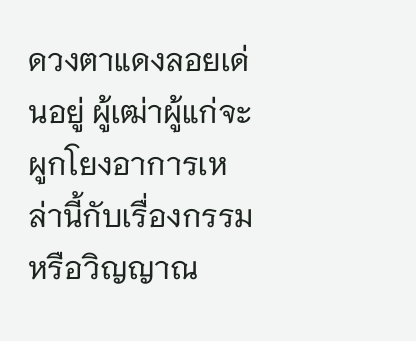ดวงตาแดงลอยเด่นอยู่ ผู้เฒ่าผู้แก่จะผูกโยงอาการเหล่านี้กับเรื่องกรรมหรือวิญญาณ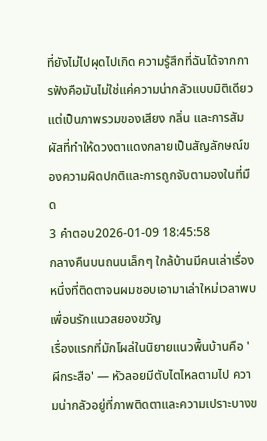ที่ยังไม่ไปผุดไปเกิด ความรู้สึกที่ฉันได้จากการฟังคือมันไม่ใช่แค่ความน่ากลัวแบบมิติเดียว แต่เป็นภาพรวมของเสียง กลิ่น และการสัมผัสที่ทำให้ดวงตาแดงกลายเป็นสัญลักษณ์ของความผิดปกติและการถูกจับตามองในที่มืด
3 คำตอบ2026-01-09 18:45:58
กลางคืนบนถนนเล็กๆ ใกล้บ้านมีคนเล่าเรื่องหนึ่งที่ติดตาจนผมชอบเอามาเล่าใหม่เวลาพบเพื่อนรักแนวสยองขวัญ
เรื่องแรกที่มักโผล่ในนิยายแนวพื้นบ้านคือ 'ผีกระสือ' — หัวลอยมีตับไตไหลตามไป ความน่ากลัวอยู่ที่ภาพติดตาและความเปราะบางข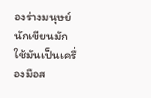องร่างมนุษย์ นักเขียนมักใช้มันเป็นเครื่องมือส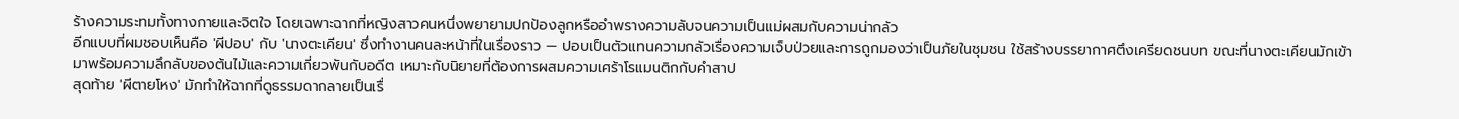ร้างความระทมทั้งทางกายและจิตใจ โดยเฉพาะฉากที่หญิงสาวคนหนึ่งพยายามปกป้องลูกหรืออำพรางความลับจนความเป็นแม่ผสมกับความน่ากลัว
อีกแบบที่ผมชอบเห็นคือ 'ผีปอบ' กับ 'นางตะเคียน' ซึ่งทำงานคนละหน้าที่ในเรื่องราว — ปอบเป็นตัวแทนความกลัวเรื่องความเจ็บป่วยและการถูกมองว่าเป็นภัยในชุมชน ใช้สร้างบรรยากาศตึงเครียดชนบท ขณะที่นางตะเคียนมักเข้ามาพร้อมความลึกลับของต้นไม้และความเกี่ยวพันกับอดีต เหมาะกับนิยายที่ต้องการผสมความเศร้าโรแมนติกกับคำสาป
สุดท้าย 'ผีตายโหง' มักทำให้ฉากที่ดูธรรมดากลายเป็นเรื่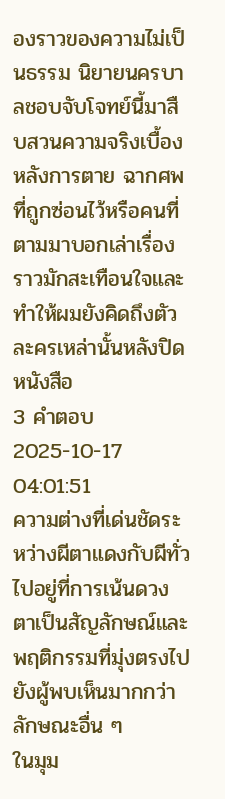องราวของความไม่เป็นธรรม นิยายนครบาลชอบจับโจทย์นี้มาสืบสวนความจริงเบื้องหลังการตาย ฉากศพที่ถูกซ่อนไว้หรือคนที่ตามมาบอกเล่าเรื่องราวมักสะเทือนใจและทำให้ผมยังคิดถึงตัวละครเหล่านั้นหลังปิดหนังสือ
3 คำตอบ2025-10-17 04:01:51
ความต่างที่เด่นชัดระหว่างผีตาแดงกับผีทั่วไปอยู่ที่การเน้นดวงตาเป็นสัญลักษณ์และพฤติกรรมที่มุ่งตรงไปยังผู้พบเห็นมากกว่าลักษณะอื่น ๆ
ในมุม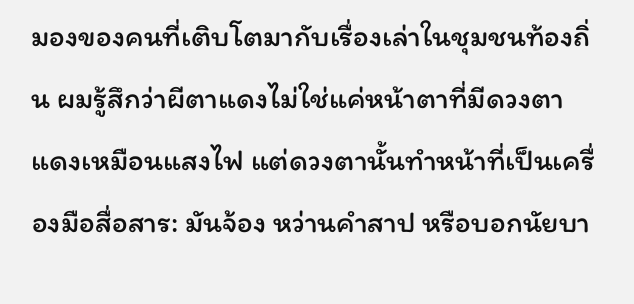มองของคนที่เติบโตมากับเรื่องเล่าในชุมชนท้องถิ่น ผมรู้สึกว่าผีตาแดงไม่ใช่แค่หน้าตาที่มีดวงตาแดงเหมือนแสงไฟ แต่ดวงตานั้นทำหน้าที่เป็นเครื่องมือสื่อสาร: มันจ้อง หว่านคำสาป หรือบอกนัยบา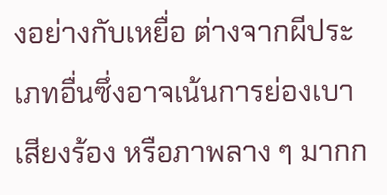งอย่างกับเหยื่อ ต่างจากผีประเภทอื่นซึ่งอาจเน้นการย่องเบา เสียงร้อง หรือภาพลาง ๆ มากก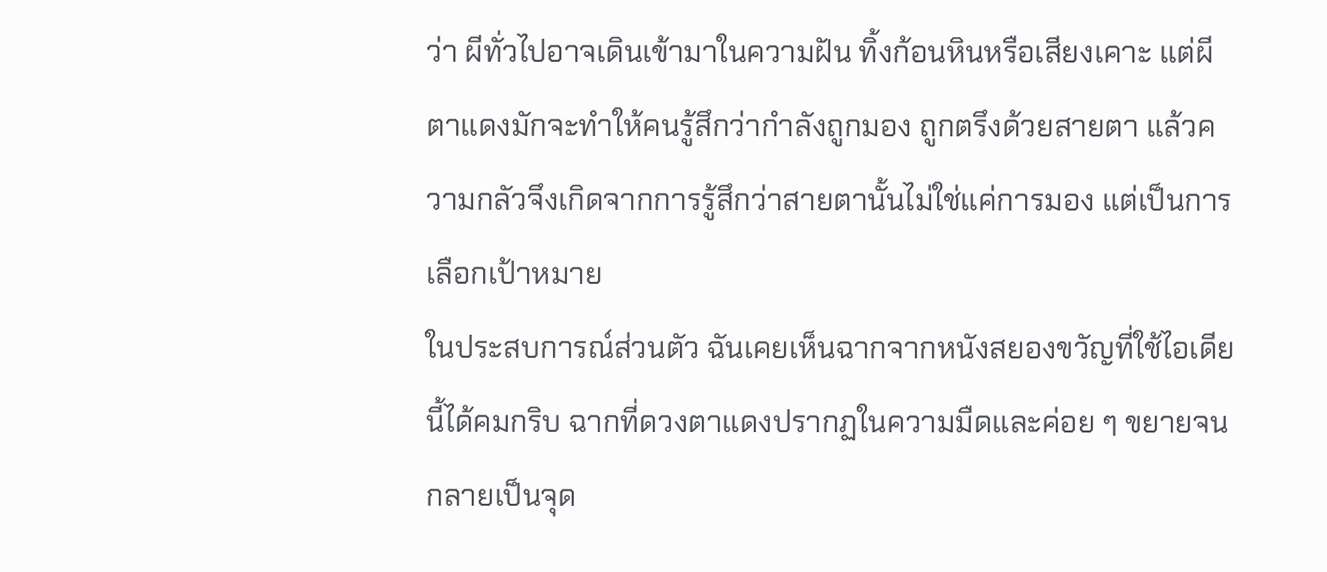ว่า ผีทั่วไปอาจเดินเข้ามาในความฝัน ทิ้งก้อนหินหรือเสียงเคาะ แต่ผีตาแดงมักจะทำให้คนรู้สึกว่ากำลังถูกมอง ถูกตรึงด้วยสายตา แล้วความกลัวจึงเกิดจากการรู้สึกว่าสายตานั้นไม่ใช่แค่การมอง แต่เป็นการเลือกเป้าหมาย
ในประสบการณ์ส่วนตัว ฉันเคยเห็นฉากจากหนังสยองขวัญที่ใช้ไอเดียนี้ได้คมกริบ ฉากที่ดวงตาแดงปรากฏในความมืดและค่อย ๆ ขยายจนกลายเป็นจุด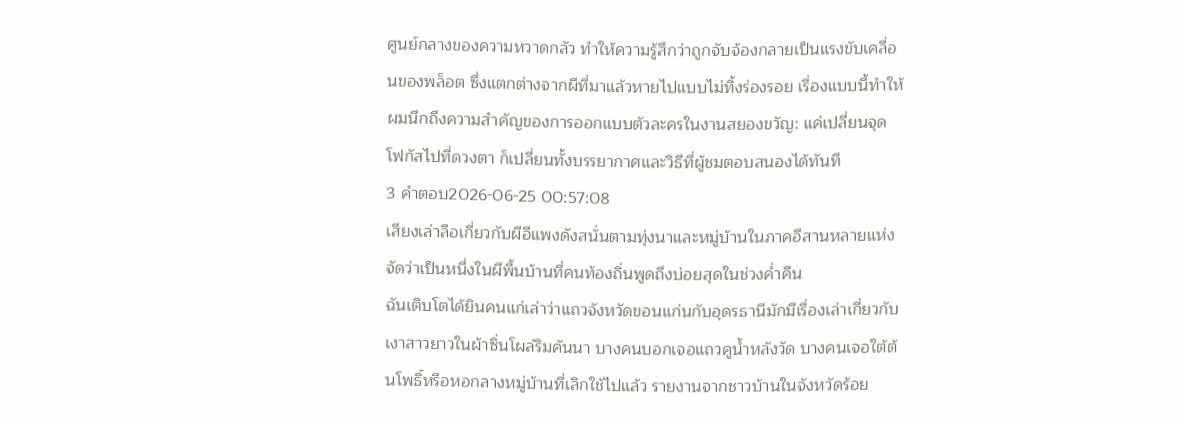ศูนย์กลางของความหวาดกลัว ทำให้ความรู้สึกว่าถูกจับจ้องกลายเป็นแรงขับเคลื่อนของพล็อต ซึ่งแตกต่างจากผีที่มาแล้วหายไปแบบไม่ทิ้งร่องรอย เรื่องแบบนี้ทำให้ผมนึกถึงความสำคัญของการออกแบบตัวละครในงานสยองขวัญ: แค่เปลี่ยนจุดโฟกัสไปที่ดวงตา ก็เปลี่ยนทั้งบรรยากาศและวิธีที่ผู้ชมตอบสนองได้ทันที
3 คำตอบ2026-06-25 00:57:08
เสียงเล่าลือเกี่ยวกับผีอีแพงดังสนั่นตามทุ่งนาและหมู่บ้านในภาคอีสานหลายแห่ง จัดว่าเป็นหนึ่งในผีพื้นบ้านที่คนท้องถิ่นพูดถึงบ่อยสุดในช่วงค่ำคืน
ฉันเติบโตได้ยินคนแก่เล่าว่าแถวจังหวัดขอนแก่นกับอุดรธานีมักมีเรื่องเล่าเกี่ยวกับเงาสาวยาวในผ้าซิ่นโผล่ริมคันนา บางคนบอกเจอแถวคูน้ำหลังวัด บางคนเจอใต้ต้นโพธิ์หรือหอกลางหมู่บ้านที่เลิกใช้ไปแล้ว รายงานจากชาวบ้านในจังหวัดร้อย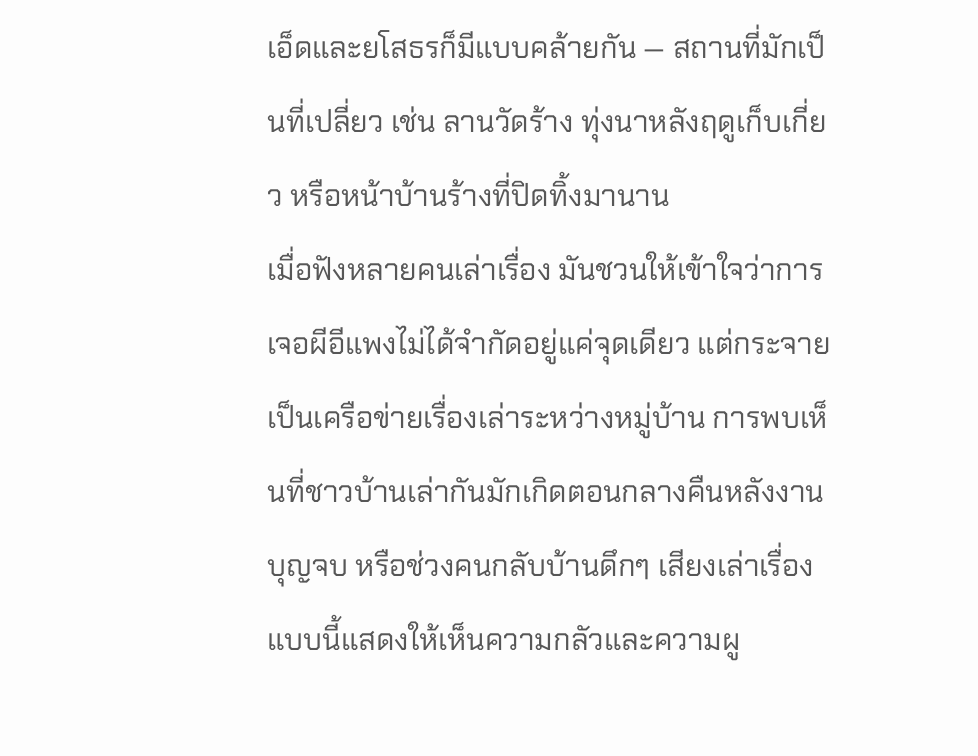เอ็ดและยโสธรก็มีแบบคล้ายกัน — สถานที่มักเป็นที่เปลี่ยว เช่น ลานวัดร้าง ทุ่งนาหลังฤดูเก็บเกี่ยว หรือหน้าบ้านร้างที่ปิดทิ้งมานาน
เมื่อฟังหลายคนเล่าเรื่อง มันชวนให้เข้าใจว่าการเจอผีอีแพงไม่ได้จำกัดอยู่แค่จุดเดียว แต่กระจายเป็นเครือข่ายเรื่องเล่าระหว่างหมู่บ้าน การพบเห็นที่ชาวบ้านเล่ากันมักเกิดตอนกลางคืนหลังงานบุญจบ หรือช่วงคนกลับบ้านดึกๆ เสียงเล่าเรื่องแบบนี้แสดงให้เห็นความกลัวและความผู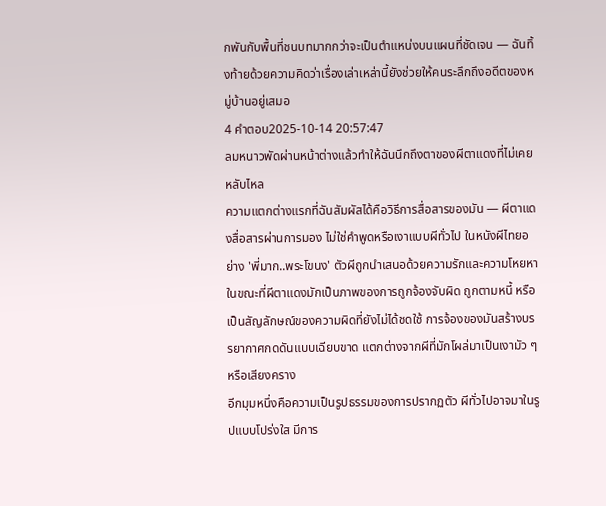กพันกับพื้นที่ชนบทมากกว่าจะเป็นตำแหน่งบนแผนที่ชัดเจน — ฉันทิ้งท้ายด้วยความคิดว่าเรื่องเล่าเหล่านี้ยังช่วยให้คนระลึกถึงอดีตของหมู่บ้านอยู่เสมอ
4 คำตอบ2025-10-14 20:57:47
ลมหนาวพัดผ่านหน้าต่างแล้วทำให้ฉันนึกถึงตาของผีตาแดงที่ไม่เคยหลับไหล
ความแตกต่างแรกที่ฉันสัมผัสได้คือวิธีการสื่อสารของมัน — ผีตาแดงสื่อสารผ่านการมอง ไม่ใช่คำพูดหรือเงาแบบผีทั่วไป ในหนังผีไทยอย่าง 'พี่มาก..พระโขนง' ตัวผีถูกนำเสนอด้วยความรักและความโหยหา ในขณะที่ผีตาแดงมักเป็นภาพของการถูกจ้องจับผิด ถูกตามหนี้ หรือเป็นสัญลักษณ์ของความผิดที่ยังไม่ได้ชดใช้ การจ้องของมันสร้างบรรยากาศกดดันแบบเฉียบขาด แตกต่างจากผีที่มักโผล่มาเป็นเงามัว ๆ หรือเสียงคราง
อีกมุมหนึ่งคือความเป็นรูปธรรมของการปรากฏตัว ผีทั่วไปอาจมาในรูปแบบโปร่งใส มีการ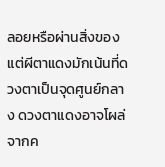ลอยหรือผ่านสิ่งของ แต่ผีตาแดงมักเน้นที่ดวงตาเป็นจุดศูนย์กลาง ดวงตาแดงอาจโผล่จากค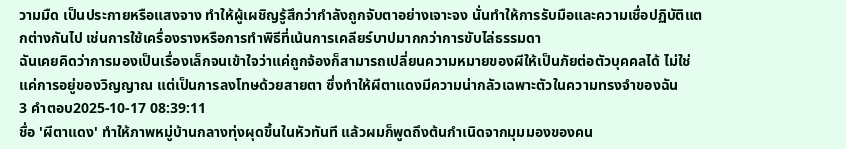วามมืด เป็นประกายหรือแสงจาง ทำให้ผู้เผชิญรู้สึกว่ากำลังถูกจับตาอย่างเจาะจง นั่นทำให้การรับมือและความเชื่อปฏิบัติแตกต่างกันไป เช่นการใช้เครื่องรางหรือการทำพิธีที่เน้นการเคลียร์บาปมากกว่าการขับไล่ธรรมดา
ฉันเคยคิดว่าการมองเป็นเรื่องเล็กจนเข้าใจว่าแค่ถูกจ้องก็สามารถเปลี่ยนความหมายของผีให้เป็นภัยต่อตัวบุคคลได้ ไม่ใช่แค่การอยู่ของวิญญาณ แต่เป็นการลงโทษด้วยสายตา ซึ่งทำให้ผีตาแดงมีความน่ากลัวเฉพาะตัวในความทรงจำของฉัน
3 คำตอบ2025-10-17 08:39:11
ชื่อ 'ผีตาแดง' ทำให้ภาพหมู่บ้านกลางทุ่งผุดขึ้นในหัวทันที แล้วผมก็พูดถึงต้นกำเนิดจากมุมมองของคน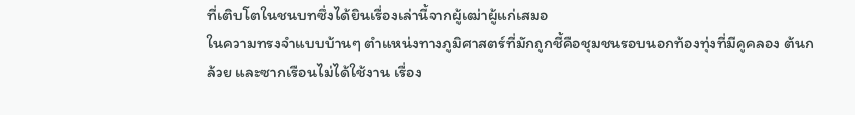ที่เติบโตในชนบทซึ่งได้ยินเรื่องเล่านี้จากผู้เฒ่าผู้แก่เสมอ
ในความทรงจำแบบบ้านๆ ตำแหน่งทางภูมิศาสตร์ที่มักถูกชี้คือชุมชนรอบนอกท้องทุ่งที่มีคูคลอง ต้นกล้วย และซากเรือนไม่ได้ใช้งาน เรื่อง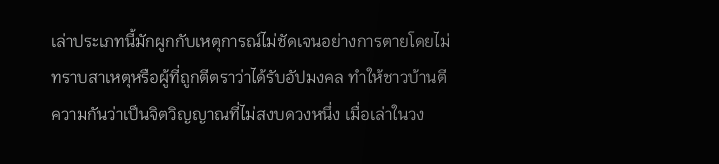เล่าประเภทนี้มักผูกกับเหตุการณ์ไม่ชัดเจนอย่างการตายโดยไม่ทราบสาเหตุหรือผู้ที่ถูกตีตราว่าได้รับอัปมงคล ทำให้ชาวบ้านตีความกันว่าเป็นจิตวิญญาณที่ไม่สงบดวงหนึ่ง เมื่อเล่าในวง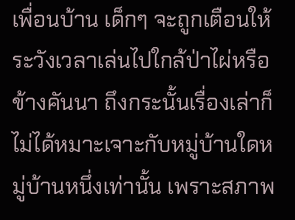เพื่อนบ้าน เด็กๆ จะถูกเตือนให้ระวังเวลาเล่นไปใกล้ป่าไผ่หรือข้างคันนา ถึงกระนั้นเรื่องเล่าก็ไม่ได้หมาะเจาะกับหมู่บ้านใดหมู่บ้านหนึ่งเท่านั้น เพราะสภาพ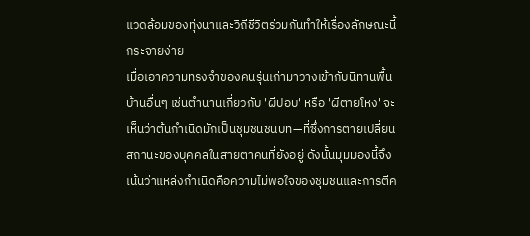แวดล้อมของทุ่งนาและวิถีชีวิตร่วมกันทำให้เรื่องลักษณะนี้กระจายง่าย
เมื่อเอาความทรงจำของคนรุ่นเก่ามาวางเข้ากับนิทานพื้นบ้านอื่นๆ เช่นตำนานเกี่ยวกับ 'ผีปอบ' หรือ 'ผีตายโหง' จะเห็นว่าต้นกำเนิดมักเป็นชุมชนชนบท—ที่ซึ่งการตายเปลี่ยนสถานะของบุคคลในสายตาคนที่ยังอยู่ ดังนั้นมุมมองนี้จึงเน้นว่าแหล่งกำเนิดคือความไม่พอใจของชุมชนและการตีค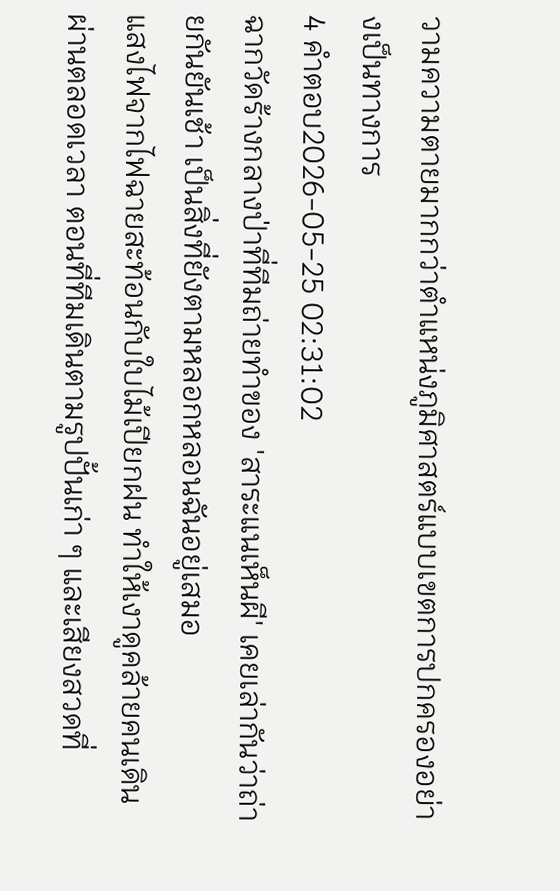วามความตายมากกว่าตำแหน่งภูมิศาสตร์แบบเขตการปกครองอย่างเป็นทางการ
4 คำตอบ2026-05-25 02:31:02
ฉากวัดร้างกลางป่าที่ทีมถ่ายทำของ 'สาระแนเห็นผี' เคยเล่ากันว่าถ่ายกันยันเช้า เป็นสิ่งที่ยังตามหลอกหลอนฉันอยู่เสมอ
แสงไฟจากไฟฉายสะท้อนกับใบไม้เปียกฝน ทำให้เงาดูคล้ายคนเดินผ่านตลอดเวลา ตอนที่ทีมเดินตามรูปปั้นเก่า ๆ และเสียงสวดที่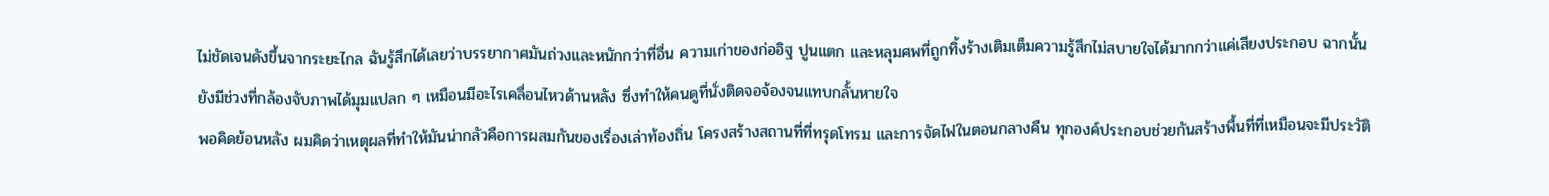ไม่ชัดเจนดังขึ้นจากระยะไกล ฉันรู้สึกได้เลยว่าบรรยากาศมันถ่วงและหนักกว่าที่อื่น ความเก่าของก่ออิฐ ปูนแตก และหลุมศพที่ถูกทิ้งร้างเติมเต็มความรู้สึกไม่สบายใจได้มากกว่าแค่เสียงประกอบ ฉากนั้นยังมีช่วงที่กล้องจับภาพได้มุมแปลก ๆ เหมือนมีอะไรเคลื่อนไหวด้านหลัง ซึ่งทำให้คนดูที่นั่งติดจอจ้องจนแทบกลั้นหายใจ
พอคิดย้อนหลัง ผมคิดว่าเหตุผลที่ทำให้มันน่ากลัวคือการผสมกันของเรื่องเล่าท้องถิ่น โครงสร้างสถานที่ที่ทรุดโทรม และการจัดไฟในตอนกลางคืน ทุกองค์ประกอบช่วยกันสร้างพื้นที่ที่เหมือนจะมีประวัติ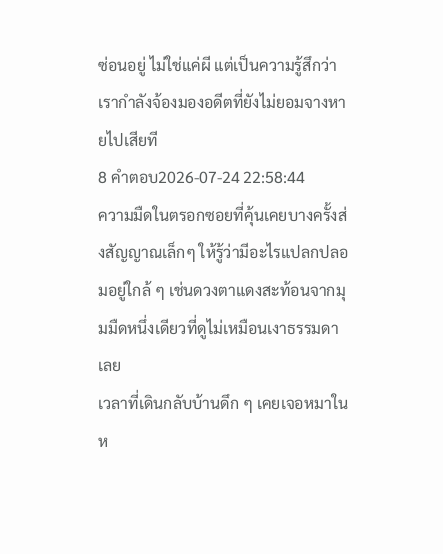ซ่อนอยู่ ไม่ใช่แค่ผี แต่เป็นความรู้สึกว่าเรากำลังจ้องมองอดีตที่ยังไม่ยอมจางหายไปเสียที
8 คำตอบ2026-07-24 22:58:44
ความมืดในตรอกซอยที่คุ้นเคยบางครั้งส่งสัญญาณเล็กๆ ให้รู้ว่ามีอะไรแปลกปลอมอยู่ใกล้ ๆ เช่นดวงตาแดงสะท้อนจากมุมมืดหนึ่งเดียวที่ดูไม่เหมือนเงาธรรมดาเลย
เวลาที่เดินกลับบ้านดึก ๆ เคยเจอหมาในห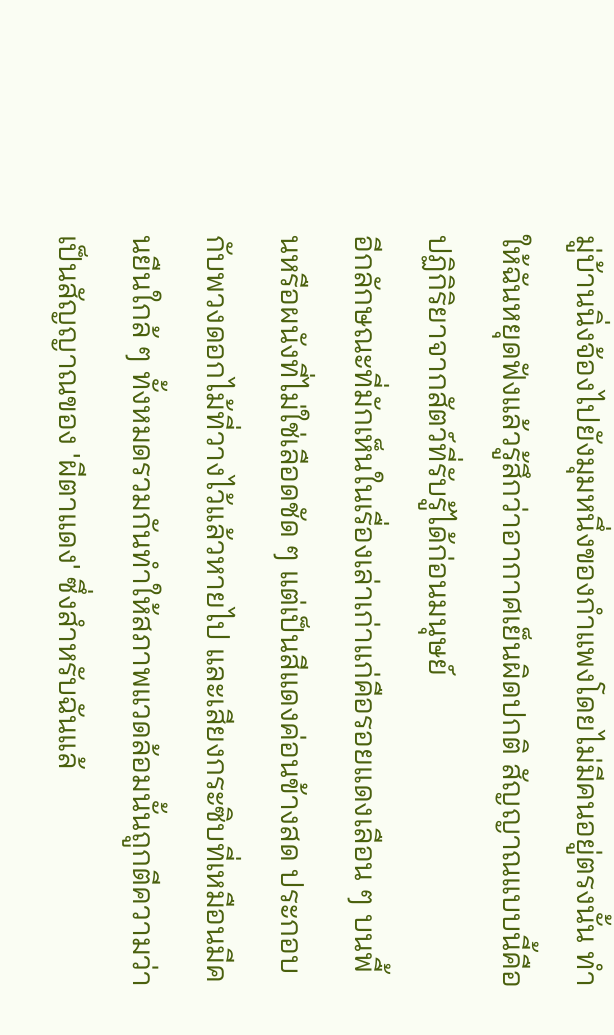มู่บ้านนิ่งจ้องไปยังมุมหนึ่งของกำแพงโดยไม่มีคนอยู่ตรงนั้น ทำให้ฉันหยุดฟังแล้วรู้สึกว่าอากาศเย็นผิดปกติ สัญญาณแบบนี้คือปฏิกิริยาจากสัตว์ที่รับรู้ได้ก่อนมนุษย์
อีกลักษณะที่มักเห็นในเรื่องเล่าเก่าแก่คือรอยแดงเลือน ๆ บนพื้นหรือผนังที่ไม่ใช่เลือดชัด ๆ แต่เป็นสีแดงค่อนข้างสด ประกอบกับพวงดอกไม้ที่วางไว้แล้วหายไป และเสียงกระซิบที่เหมือนมีคนยืนใกล้ ๆ ทั้งหมดรวมกันทำให้สภาพแวดล้อมนั้นถูกตีความว่าเป็นสัญญาณของ 'ผีตาแดง' ซึ่งสำหรับฉันแล้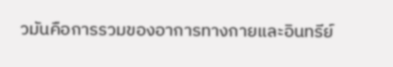วมันคือการรวมของอาการทางกายและอินทรีย์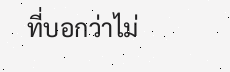ที่บอกว่าไม่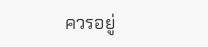ควรอยู่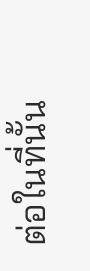ต่อในที่นั้น